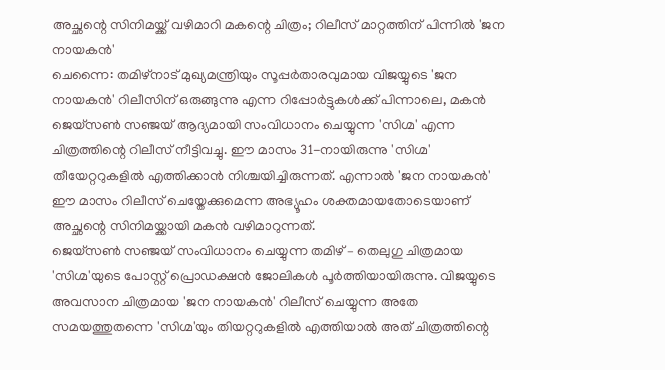അച്ഛന്റെ സിനിമയ്ക്ക് വഴിമാറി മകന്റെ ചിത്രം; റിലീസ് മാറ്റത്തിന് പിന്നിൽ 'ജന നായകൻ'
ചെന്നൈ: തമിഴ്നാട് മുഖ്യമന്ത്രിയും സൂപ്പർതാരവുമായ വിജയ്യുടെ 'ജന നായകൻ' റിലീസിന് ഒരുങ്ങുന്നു എന്ന റിപ്പോർട്ടുകൾക്ക് പിന്നാലെ, മകൻ ജെയ്സൺ സഞ്ജയ് ആദ്യമായി സംവിധാനം ചെയ്യുന്ന 'സിഗ്മ' എന്ന ചിത്രത്തിന്റെ റിലീസ് നീട്ടിവച്ചു. ഈ മാസം 31-നായിരുന്നു 'സിഗ്മ' തീയേറ്ററുകളിൽ എത്തിക്കാൻ നിശ്ചയിച്ചിരുന്നത്. എന്നാൽ 'ജന നായകൻ' ഈ മാസം റിലീസ് ചെയ്തേക്കുമെന്ന അഭ്യൂഹം ശക്തമായതോടെയാണ് അച്ഛന്റെ സിനിമയ്ക്കായി മകൻ വഴിമാറുന്നത്.
ജെയ്സൺ സഞ്ജയ് സംവിധാനം ചെയ്യുന്ന തമിഴ് – തെലുഗു ചിത്രമായ 'സിഗ്മ'യുടെ പോസ്റ്റ് പ്രൊഡക്ഷൻ ജോലികൾ പൂർത്തിയായിരുന്നു. വിജയ്യുടെ അവസാന ചിത്രമായ 'ജന നായകൻ' റിലീസ് ചെയ്യുന്ന അതേ സമയത്തുതന്നെ 'സിഗ്മ'യും തിയറ്ററുകളിൽ എത്തിയാൽ അത് ചിത്രത്തിന്റെ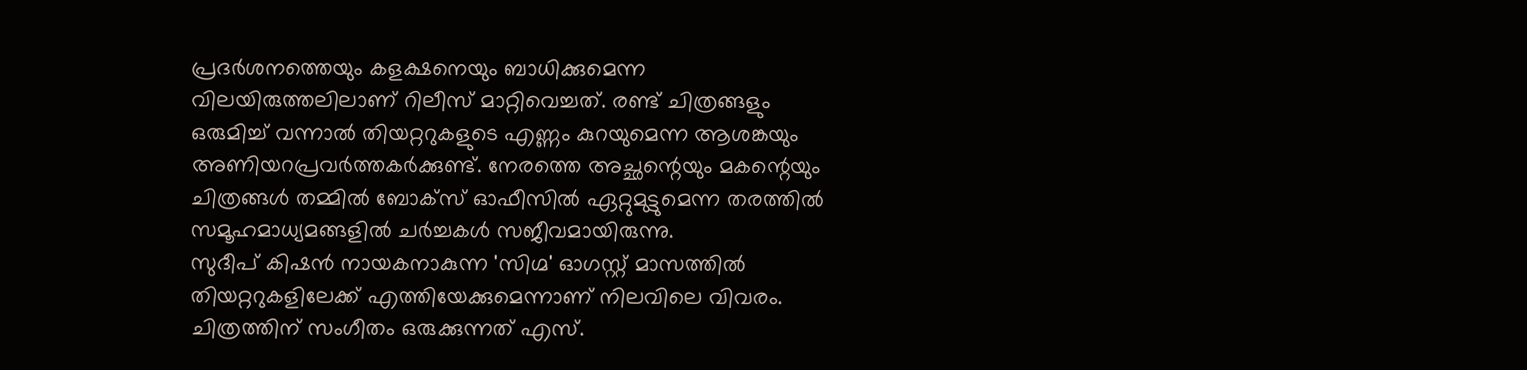പ്രദർശനത്തെയും കളക്ഷനെയും ബാധിക്കുമെന്ന വിലയിരുത്തലിലാണ് റിലീസ് മാറ്റിവെച്ചത്. രണ്ട് ചിത്രങ്ങളും ഒരുമിച്ച് വന്നാൽ തിയറ്ററുകളുടെ എണ്ണം കുറയുമെന്ന ആശങ്കയും അണിയറപ്രവർത്തകർക്കുണ്ട്. നേരത്തെ അച്ഛന്റെയും മകന്റെയും ചിത്രങ്ങൾ തമ്മിൽ ബോക്സ് ഓഫീസിൽ ഏറ്റുമുട്ടുമെന്ന തരത്തിൽ സമൂഹമാധ്യമങ്ങളിൽ ചർച്ചകൾ സജീവമായിരുന്നു.
സുദീപ് കിഷൻ നായകനാകുന്ന 'സിഗ്മ' ഓഗസ്റ്റ് മാസത്തിൽ തിയറ്ററുകളിലേക്ക് എത്തിയേക്കുമെന്നാണ് നിലവിലെ വിവരം. ചിത്രത്തിന് സംഗീതം ഒരുക്കുന്നത് എസ്.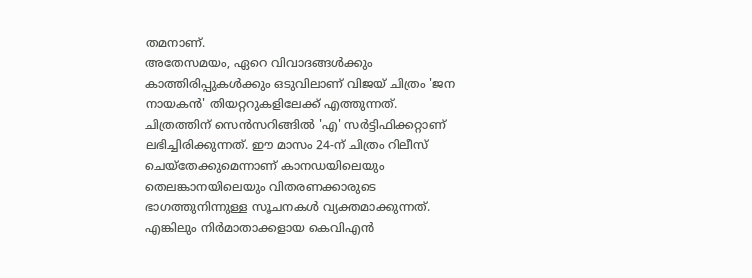തമനാണ്.
അതേസമയം, ഏറെ വിവാദങ്ങൾക്കും കാത്തിരിപ്പുകൾക്കും ഒടുവിലാണ് വിജയ് ചിത്രം 'ജന നായകൻ' തിയറ്ററുകളിലേക്ക് എത്തുന്നത്. ചിത്രത്തിന് സെൻസറിങ്ങിൽ 'എ' സർട്ടിഫിക്കറ്റാണ് ലഭിച്ചിരിക്കുന്നത്. ഈ മാസം 24-ന് ചിത്രം റിലീസ് ചെയ്തേക്കുമെന്നാണ് കാനഡയിലെയും തെലങ്കാനയിലെയും വിതരണക്കാരുടെ ഭാഗത്തുനിന്നുള്ള സൂചനകൾ വ്യക്തമാക്കുന്നത്. എങ്കിലും നിർമാതാക്കളായ കെവിഎൻ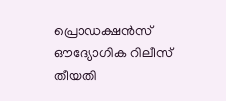പ്രൊഡക്ഷൻസ് ഔദ്യോഗിക റിലീസ് തീയതി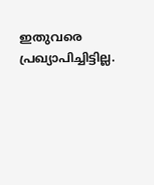ഇതുവരെ പ്രഖ്യാപിച്ചിട്ടില്ല.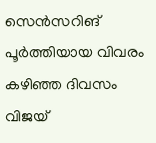സെൻസറിങ് പൂർത്തിയായ വിവരം കഴിഞ്ഞ ദിവസം വിജയ്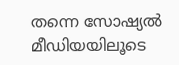തന്നെ സോഷ്യൽ മീഡിയയിലൂടെ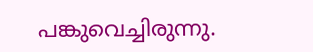പങ്കുവെച്ചിരുന്നു.